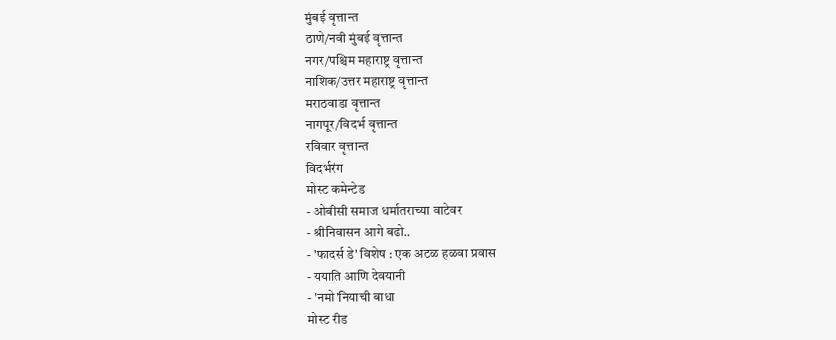मुंबई वृत्तान्त
ठाणे/नवी मुंबई वृत्तान्त
नगर/पश्चिम महाराष्ट्र वृत्तान्त
नाशिक/उत्तर महाराष्ट्र वृत्तान्त
मराठवाडा वृत्तान्त
नागपूर/विदर्भ वृत्तान्त
रविवार वृत्तान्त
विदर्भरंग
मोस्ट कमेन्टेड
- ओबीसी समाज धर्मातराच्या वाटेवर
- श्रीनिवासन आगे बढो..
- 'फादर्स डे' विशेष : एक अटळ हळवा प्रवास
- ययाति आणि देवयानी
- 'नमो'नियाची बाधा
मोस्ट रीड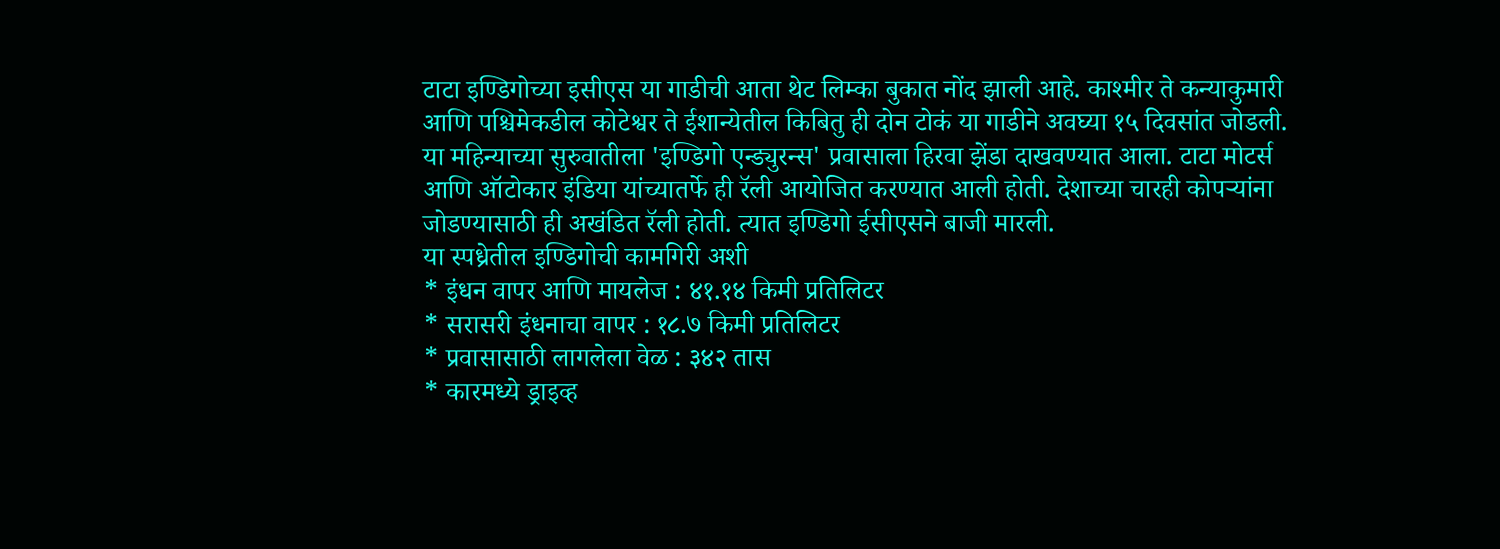टाटा इण्डिगोच्या इसीएस या गाडीची आता थेट लिम्का बुकात नोंद झाली आहे. काश्मीर ते कन्याकुमारी आणि पश्चिमेकडील कोटेश्वर ते ईशान्येतील किबितु ही दोन टोकं या गाडीने अवघ्या १५ दिवसांत जोडली. या महिन्याच्या सुरुवातीला 'इण्डिगो एन्ड्युरन्स' प्रवासाला हिरवा झेंडा दाखवण्यात आला. टाटा मोटर्स आणि ऑटोकार इंडिया यांच्यातर्फे ही रॅली आयोजित करण्यात आली होती. देशाच्या चारही कोपऱ्यांना जोडण्यासाठी ही अखंडित रॅली होती. त्यात इण्डिगो ईसीएसने बाजी मारली.
या स्पध्रेतील इण्डिगोची कामगिरी अशी
* इंधन वापर आणि मायलेज : ४१.१४ किमी प्रतिलिटर
* सरासरी इंधनाचा वापर : १८.७ किमी प्रतिलिटर
* प्रवासासाठी लागलेला वेळ : ३४२ तास
* कारमध्ये ड्राइव्ह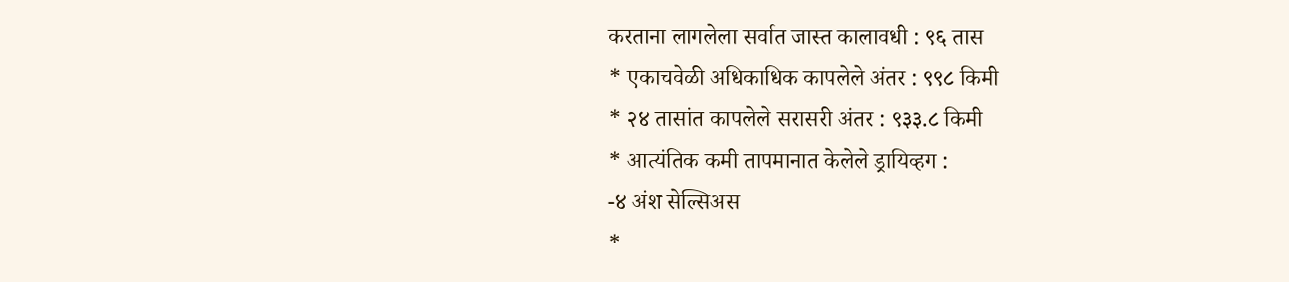करताना लागलेला सर्वात जास्त कालावधी : ९६ तास
* एकाचवेळी अधिकाधिक कापलेले अंतर : ९९८ किमी
* २४ तासांत कापलेले सरासरी अंतर : ९३३.८ किमी
* आत्यंतिक कमी तापमानात केलेले ड्रायिव्हग :
-४ अंश सेल्सिअस
*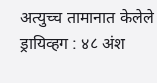अत्युच्च तामानात केलेले ड्रायिव्हग : ४८ अंश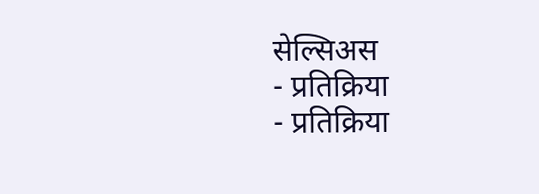सेल्सिअस
- प्रतिक्रिया
- प्रतिक्रिया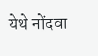येथे नोंदवा